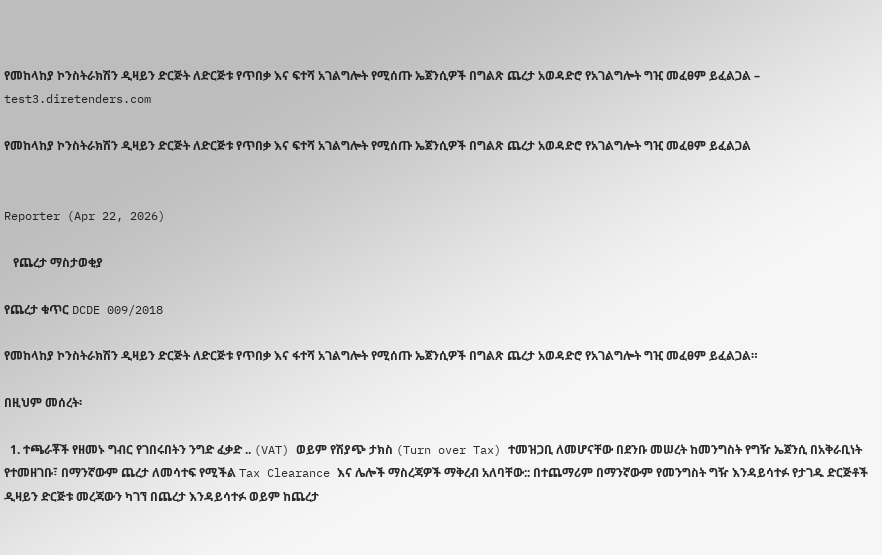የመከላከያ ኮንስትራክሽን ዲዛይን ድርጅት ለድርጅቱ የጥበቃ እና ፍተሻ አገልግሎት የሚሰጡ ኤጀንሲዎች በግልጽ ጨረታ አወዳድሮ የአገልግሎት ግዢ መፈፀም ይፈልጋል – test3.diretenders.com

የመከላከያ ኮንስትራክሽን ዲዛይን ድርጅት ለድርጅቱ የጥበቃ እና ፍተሻ አገልግሎት የሚሰጡ ኤጀንሲዎች በግልጽ ጨረታ አወዳድሮ የአገልግሎት ግዢ መፈፀም ይፈልጋል


Reporter (Apr 22, 2026)

   የጨረታ ማስታወቂያ

የጨረታ ቁጥር DCDE 009/2018

የመከላከያ ኮንስትራክሽን ዲዛይን ድርጅት ለድርጅቱ የጥበቃ እና ፋተሻ አገልግሎት የሚሰጡ ኤጀንሲዎች በግልጽ ጨረታ አወዳድሮ የአገልግሎት ግዢ መፈፀም ይፈልጋል።

በዚህም መሰረት፡

  1. ተጫራቾች የዘመኑ ግብር የገበሩበትን ንግድ ፈቃድ .. (VAT) ወይም የሽያጭ ታክስ (Turn over Tax) ተመዝጋቢ ለመሆናቸው በደንቡ መሠረት ከመንግስት የግዥ ኤጀንሲ በአቅራቢነት የተመዘገቡ፣ በማንኛውም ጨረታ ለመሳተፍ የሚችል Tax Clearance እና ሌሎች ማስረጃዎች ማቅረብ አለባቸው:: በተጨማሪም በማንኛውም የመንግስት ግዥ እንዳይሳተፉ የታገዱ ድርጅቶች ዲዛይን ድርጅቱ መረጃውን ካገኘ በጨረታ እንዳይሳተፉ ወይም ከጨረታ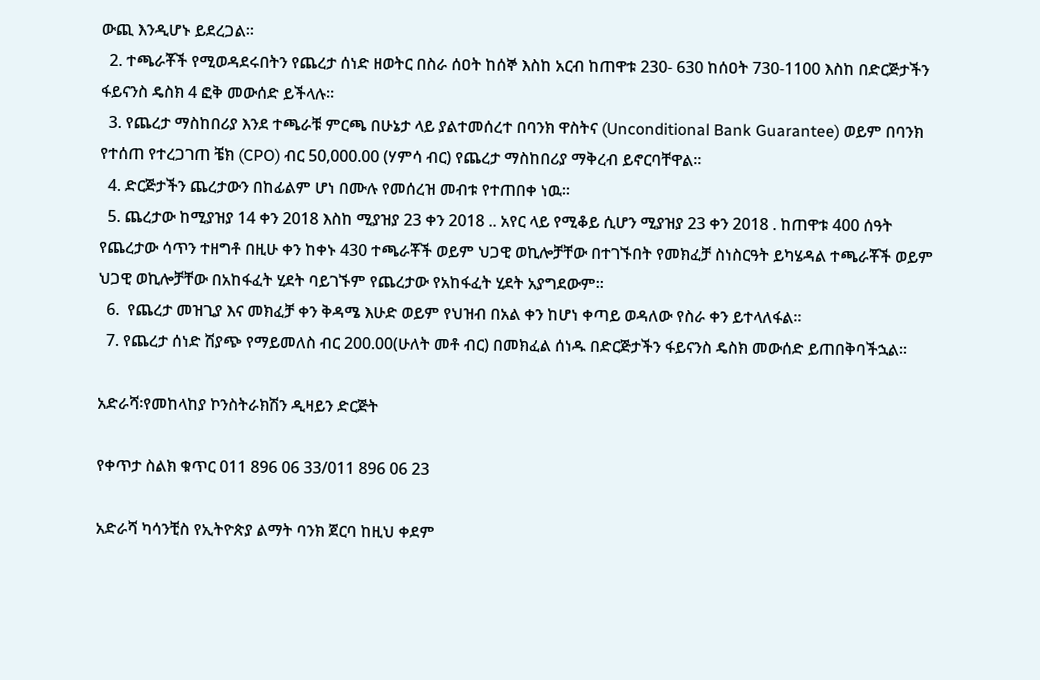ውጪ እንዲሆኑ ይደረጋል።
  2. ተጫራቾች የሚወዳደሩበትን የጨረታ ሰነድ ዘወትር በስራ ሰዐት ከሰኞ እስከ አርብ ከጠዋቱ 230- 630 ከሰዐት 730-1100 እስከ በድርጅታችን ፋይናንስ ዴስክ 4 ፎቅ መውሰድ ይችላሉ።
  3. የጨረታ ማስከበሪያ እንደ ተጫራቹ ምርጫ በሁኔታ ላይ ያልተመሰረተ በባንክ ዋስትና (Unconditional Bank Guarantee) ወይም በባንክ የተሰጠ የተረጋገጠ ቼክ (CPO) ብር 50,000.00 (ሃምሳ ብር) የጨረታ ማስከበሪያ ማቅረብ ይኖርባቸዋል።
  4. ድርጅታችን ጨረታውን በከፊልም ሆነ በሙሉ የመሰረዝ መብቱ የተጠበቀ ነዉ።
  5. ጨረታው ከሚያዝያ 14 ቀን 2018 እስከ ሚያዝያ 23 ቀን 2018 .. አየር ላይ የሚቆይ ሲሆን ሚያዝያ 23 ቀን 2018 . ከጠዋቱ 400 ሰዓት የጨረታው ሳጥን ተዘግቶ በዚሁ ቀን ከቀኑ 430 ተጫራቾች ወይም ህጋዊ ወኪሎቻቸው በተገኙበት የመክፈቻ ስነስርዓት ይካሄዳል ተጫራቾች ወይም ህጋዊ ወኪሎቻቸው በአከፋፈት ሂደት ባይገኙም የጨረታው የአከፋፈት ሂደት አያግደውም።
  6.  የጨረታ መዝጊያ እና መክፈቻ ቀን ቅዳሜ እሁድ ወይም የህዝብ በአል ቀን ከሆነ ቀጣይ ወዳለው የስራ ቀን ይተላለፋል።
  7. የጨረታ ሰነድ ሽያጭ የማይመለስ ብር 200.00(ሁለት መቶ ብር) በመክፈል ሰነዱ በድርጅታችን ፋይናንስ ዴስክ መውሰድ ይጠበቅባችኋል።

አድራሻ፡የመከላከያ ኮንስትራክሽን ዲዛይን ድርጅት

የቀጥታ ስልክ ቁጥር 011 896 06 33/011 896 06 23

አድራሻ ካሳንቺስ የኢትዮጵያ ልማት ባንክ ጀርባ ከዚህ ቀደም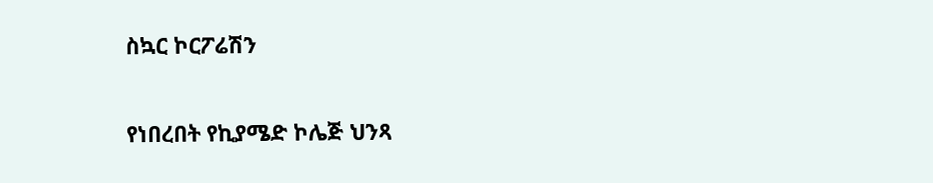ስኳር ኮርፖሬሽን

የነበረበት የኪያሜድ ኮሌጅ ህንጻ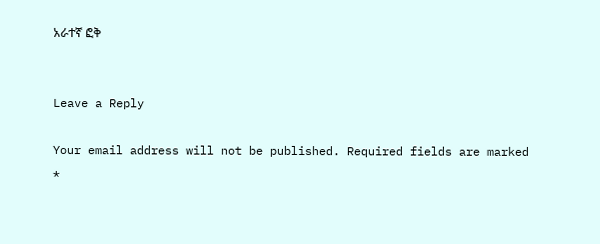አራተኛ ፎቅ


Leave a Reply

Your email address will not be published. Required fields are marked *